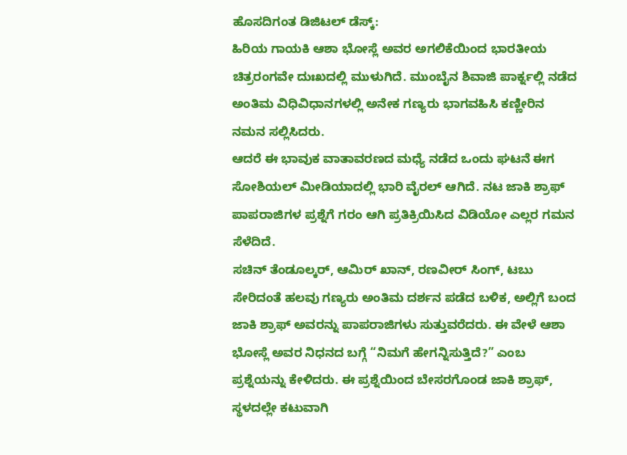ಹೊಸದಿಗಂತ ಡಿಜಿಟಲ್ ಡೆಸ್ಕ್:
ಹಿರಿಯ ಗಾಯಕಿ ಆಶಾ ಭೋಸ್ಲೆ ಅವರ ಅಗಲಿಕೆಯಿಂದ ಭಾರತೀಯ ಚಿತ್ರರಂಗವೇ ದುಃಖದಲ್ಲಿ ಮುಳುಗಿದೆ. ಮುಂಬೈನ ಶಿವಾಜಿ ಪಾರ್ಕ್ನಲ್ಲಿ ನಡೆದ ಅಂತಿಮ ವಿಧಿವಿಧಾನಗಳಲ್ಲಿ ಅನೇಕ ಗಣ್ಯರು ಭಾಗವಹಿಸಿ ಕಣ್ಣೀರಿನ ನಮನ ಸಲ್ಲಿಸಿದರು.
ಆದರೆ ಈ ಭಾವುಕ ವಾತಾವರಣದ ಮಧ್ಯೆ ನಡೆದ ಒಂದು ಘಟನೆ ಈಗ ಸೋಶಿಯಲ್ ಮೀಡಿಯಾದಲ್ಲಿ ಭಾರಿ ವೈರಲ್ ಆಗಿದೆ. ನಟ ಜಾಕಿ ಶ್ರಾಫ್ ಪಾಪರಾಜಿಗಳ ಪ್ರಶ್ನೆಗೆ ಗರಂ ಆಗಿ ಪ್ರತಿಕ್ರಿಯಿಸಿದ ವಿಡಿಯೋ ಎಲ್ಲರ ಗಮನ ಸೆಳೆದಿದೆ.
ಸಚಿನ್ ತೆಂಡೂಲ್ಕರ್, ಆಮಿರ್ ಖಾನ್, ರಣವೀರ್ ಸಿಂಗ್, ಟಬು ಸೇರಿದಂತೆ ಹಲವು ಗಣ್ಯರು ಅಂತಿಮ ದರ್ಶನ ಪಡೆದ ಬಳಿಕ, ಅಲ್ಲಿಗೆ ಬಂದ ಜಾಕಿ ಶ್ರಾಫ್ ಅವರನ್ನು ಪಾಪರಾಜಿಗಳು ಸುತ್ತುವರೆದರು. ಈ ವೇಳೆ ಆಶಾ ಭೋಸ್ಲೆ ಅವರ ನಿಧನದ ಬಗ್ಗೆ “ನಿಮಗೆ ಹೇಗನ್ನಿಸುತ್ತಿದೆ?” ಎಂಬ ಪ್ರಶ್ನೆಯನ್ನು ಕೇಳಿದರು. ಈ ಪ್ರಶ್ನೆಯಿಂದ ಬೇಸರಗೊಂಡ ಜಾಕಿ ಶ್ರಾಫ್, ಸ್ಥಳದಲ್ಲೇ ಕಟುವಾಗಿ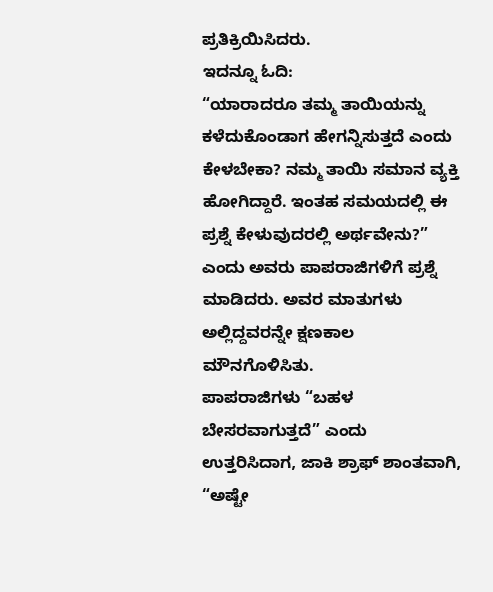ಪ್ರತಿಕ್ರಿಯಿಸಿದರು.
ಇದನ್ನೂ ಓದಿ:
“ಯಾರಾದರೂ ತಮ್ಮ ತಾಯಿಯನ್ನು ಕಳೆದುಕೊಂಡಾಗ ಹೇಗನ್ನಿಸುತ್ತದೆ ಎಂದು ಕೇಳಬೇಕಾ? ನಮ್ಮ ತಾಯಿ ಸಮಾನ ವ್ಯಕ್ತಿ ಹೋಗಿದ್ದಾರೆ. ಇಂತಹ ಸಮಯದಲ್ಲಿ ಈ ಪ್ರಶ್ನೆ ಕೇಳುವುದರಲ್ಲಿ ಅರ್ಥವೇನು?” ಎಂದು ಅವರು ಪಾಪರಾಜಿಗಳಿಗೆ ಪ್ರಶ್ನೆ ಮಾಡಿದರು. ಅವರ ಮಾತುಗಳು ಅಲ್ಲಿದ್ದವರನ್ನೇ ಕ್ಷಣಕಾಲ ಮೌನಗೊಳಿಸಿತು.
ಪಾಪರಾಜಿಗಳು “ಬಹಳ ಬೇಸರವಾಗುತ್ತದೆ” ಎಂದು ಉತ್ತರಿಸಿದಾಗ, ಜಾಕಿ ಶ್ರಾಫ್ ಶಾಂತವಾಗಿ, “ಅಷ್ಟೇ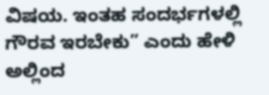ವಿಷಯ. ಇಂತಹ ಸಂದರ್ಭಗಳಲ್ಲಿ ಗೌರವ ಇರಬೇಕು” ಎಂದು ಹೇಳಿ ಅಲ್ಲಿಂದ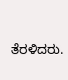ತೆರಳಿದರು.